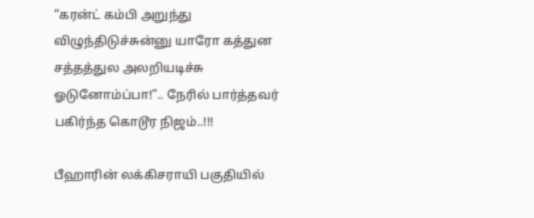“கரன்ட் கம்பி அறுந்து விழுந்திடுச்சுன்னு யாரோ கத்துன சத்தத்துல அலறியடிச்சு ஓடுனோம்ப்பா!”.. நேரில் பார்த்தவர் பகிர்ந்த கொடூர நிஜம்..!!!

பீஹாரின் லக்கிசராயி பகுதியில்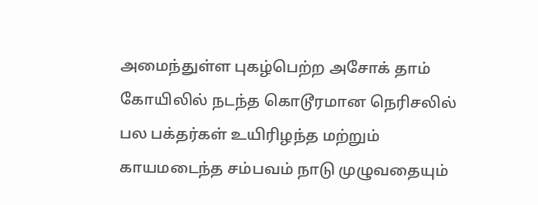அமைந்துள்ள புகழ்பெற்ற அசோக் தாம் கோயிலில் நடந்த கொடூரமான நெரிசலில் பல பக்தர்கள் உயிரிழந்த மற்றும் காயமடைந்த சம்பவம் நாடு முழுவதையும்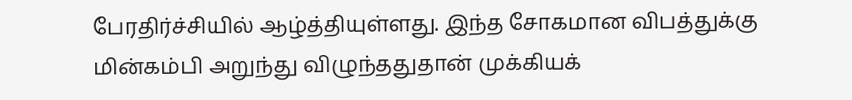பேரதிர்ச்சியில் ஆழ்த்தியுள்ளது. இந்த சோகமான விபத்துக்கு மின்கம்பி அறுந்து விழுந்ததுதான் முக்கியக்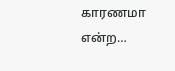காரணமா என்ற…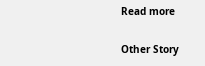Read more

Other Story